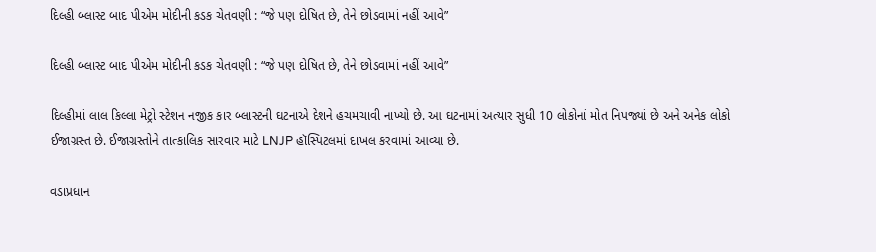દિલ્હી બ્લાસ્ટ બાદ પીએમ મોદીની કડક ચેતવણી : “જે પણ દોષિત છે, તેને છોડવામાં નહીં આવે”

દિલ્હી બ્લાસ્ટ બાદ પીએમ મોદીની કડક ચેતવણી : “જે પણ દોષિત છે, તેને છોડવામાં નહીં આવે”

દિલ્હીમાં લાલ કિલ્લા મેટ્રો સ્ટેશન નજીક કાર બ્લાસ્ટની ઘટનાએ દેશને હચમચાવી નાખ્યો છે. આ ઘટનામાં અત્યાર સુધી 10 લોકોનાં મોત નિપજ્યાં છે અને અનેક લોકો ઈજાગ્રસ્ત છે. ઈજાગ્રસ્તોને તાત્કાલિક સારવાર માટે LNJP હૉસ્પિટલમાં દાખલ કરવામાં આવ્યા છે.

વડાપ્રધાન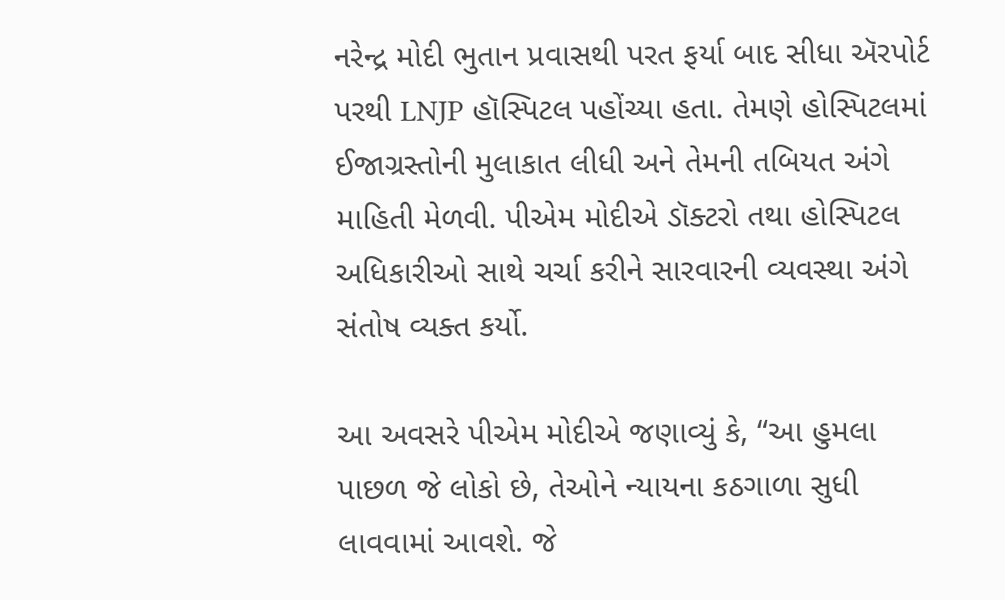નરેન્દ્ર મોદી ભુતાન પ્રવાસથી પરત ફર્યા બાદ સીધા ઍરપોર્ટ પરથી LNJP હૉસ્પિટલ પહોંચ્યા હતા. તેમણે હોસ્પિટલમાં ઈજાગ્રસ્તોની મુલાકાત લીધી અને તેમની તબિયત અંગે માહિતી મેળવી. પીએમ મોદીએ ડૉક્ટરો તથા હોસ્પિટલ અધિકારીઓ સાથે ચર્ચા કરીને સારવારની વ્યવસ્થા અંગે સંતોષ વ્યક્ત કર્યો.

આ અવસરે પીએમ મોદીએ જણાવ્યું કે, “આ હુમલા પાછળ જે લોકો છે, તેઓને ન્યાયના કઠગાળા સુધી લાવવામાં આવશે. જે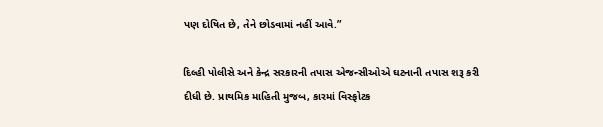પણ દોષિત છે, તેને છોડવામાં નહીં આવે.”

દિલ્હી પોલીસે અને કેન્દ્ર સરકારની તપાસ એજન્સીઓએ ઘટનાની તપાસ શરૂ કરી દીધી છે. પ્રાથમિક માહિતી મુજબ, કારમાં વિસ્ફોટક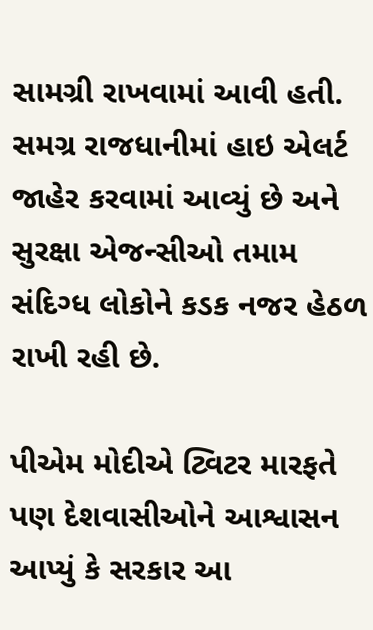સામગ્રી રાખવામાં આવી હતી. સમગ્ર રાજધાનીમાં હાઇ એલર્ટ જાહેર કરવામાં આવ્યું છે અને સુરક્ષા એજન્સીઓ તમામ સંદિગ્ધ લોકોને કડક નજર હેઠળ રાખી રહી છે.

પીએમ મોદીએ ટ્વિટર મારફતે પણ દેશવાસીઓને આશ્વાસન આપ્યું કે સરકાર આ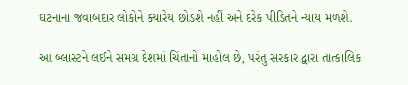ઘટનાના જવાબદાર લોકોને ક્યારેય છોડશે નહીં અને દરેક પીડિતને ન્યાય મળશે.

આ બ્લાસ્ટને લઈને સમગ્ર દેશમાં ચિંતાનો માહોલ છે, પરંતુ સરકાર દ્વારા તાત્કાલિક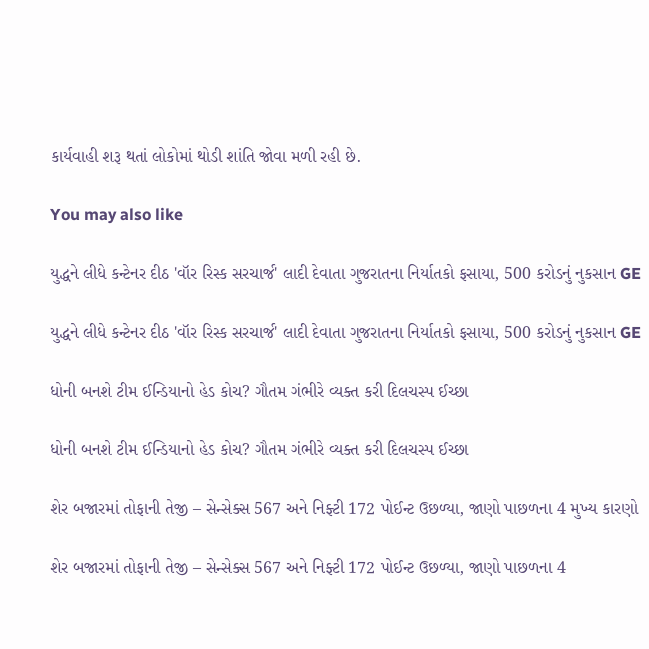કાર્યવાહી શરૂ થતાં લોકોમાં થોડી શાંતિ જોવા મળી રહી છે.

You may also like

યુદ્ધને લીધે કન્ટેનર દીઠ 'વૉર રિસ્ક સરચાર્જ' લાદી દેવાતા ગુજરાતના નિર્યાતકો ફસાયા, 500 કરોડનું નુકસાન GE

યુદ્ધને લીધે કન્ટેનર દીઠ 'વૉર રિસ્ક સરચાર્જ' લાદી દેવાતા ગુજરાતના નિર્યાતકો ફસાયા, 500 કરોડનું નુકસાન GE

ધોની બનશે ટીમ ઈન્ડિયાનો હેડ કોચ? ગૌતમ ગંભીરે વ્યક્ત કરી દિલચસ્પ ઈચ્છા

ધોની બનશે ટીમ ઈન્ડિયાનો હેડ કોચ? ગૌતમ ગંભીરે વ્યક્ત કરી દિલચસ્પ ઈચ્છા

શેર બજારમાં તોફાની તેજી – સેન્સેક્સ 567 અને નિફ્ટી 172 પોઈન્ટ ઉછળ્યા, જાણો પાછળના 4 મુખ્ય કારણો

શેર બજારમાં તોફાની તેજી – સેન્સેક્સ 567 અને નિફ્ટી 172 પોઈન્ટ ઉછળ્યા, જાણો પાછળના 4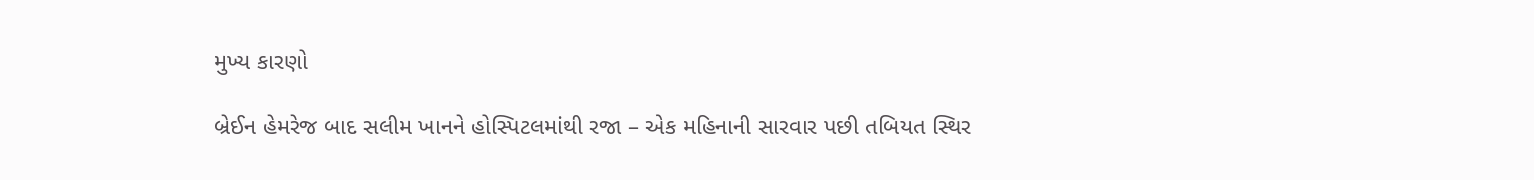મુખ્ય કારણો

બ્રેઈન હેમરેજ બાદ સલીમ ખાનને હોસ્પિટલમાંથી રજા – એક મહિનાની સારવાર પછી તબિયત સ્થિર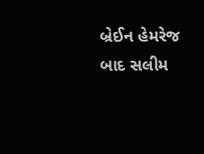બ્રેઈન હેમરેજ બાદ સલીમ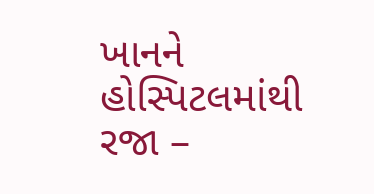ખાનને હોસ્પિટલમાંથી રજા –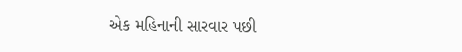એક મહિનાની સારવાર પછી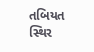તબિયત સ્થિર